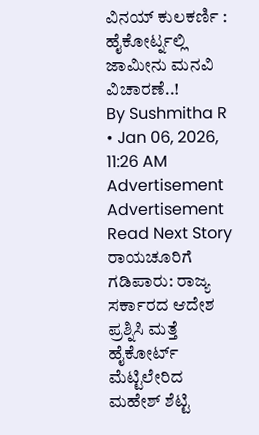ವಿನಯ್ ಕುಲಕರ್ಣಿ : ಹೈಕೋರ್ಟ್ನಲ್ಲಿ ಜಾಮೀನು ಮನವಿ ವಿಚಾರಣೆ..!
By Sushmitha R • Jan 06, 2026, 11:26 AM
Advertisement
Advertisement
Read Next Story
ರಾಯಚೂರಿಗೆ ಗಡಿಪಾರು: ರಾಜ್ಯ ಸರ್ಕಾರದ ಆದೇಶ ಪ್ರಶ್ನಿಸಿ ಮತ್ತೆ ಹೈಕೋರ್ಟ್ ಮೆಟ್ಟಿಲೇರಿದ ಮಹೇಶ್ ಶೆಟ್ಟಿ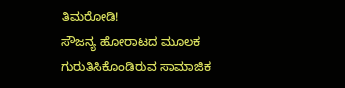ತಿಮರೋಡಿ!
ಸೌಜನ್ಯ ಹೋರಾಟದ ಮೂಲಕ ಗುರುತಿಸಿಕೊಂಡಿರುವ ಸಾಮಾಜಿಕ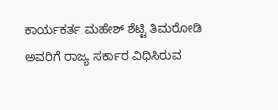ಕಾರ್ಯಕರ್ತ ಮಹೇಶ್ ಶೆಟ್ಟಿ ತಿಮರೋಡಿ ಅವರಿಗೆ ರಾಜ್ಯ ಸರ್ಕಾರ ವಿಧಿಸಿರುವ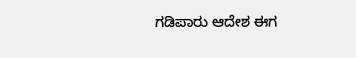ಗಡಿಪಾರು ಆದೇಶ ಈಗ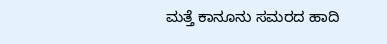ಮತ್ತೆ ಕಾನೂನು ಸಮರದ ಹಾದಿ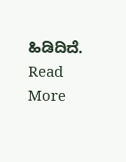ಹಿಡಿದಿದೆ.
Read More